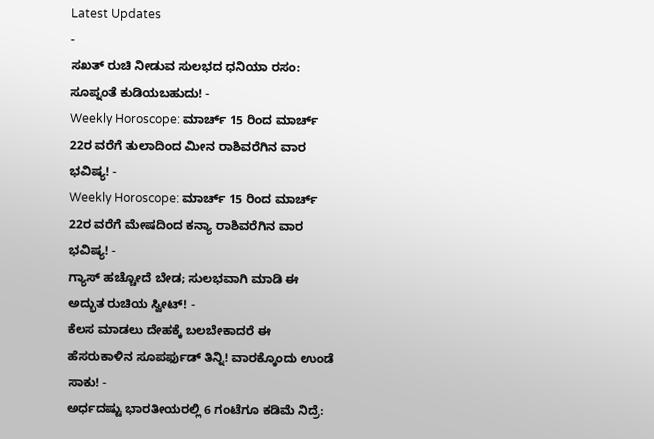Latest Updates
-
ಸಖತ್ ರುಚಿ ನೀಡುವ ಸುಲಭದ ಧನಿಯಾ ರಸಂ: ಸೂಪ್ನಂತೆ ಕುಡಿಯಬಹುದು! -
Weekly Horoscope: ಮಾರ್ಚ್ 15 ರಿಂದ ಮಾರ್ಚ್ 22ರ ವರೆಗೆ ತುಲಾದಿಂದ ಮೀನ ರಾಶಿವರೆಗಿನ ವಾರ ಭವಿಷ್ಯ! -
Weekly Horoscope: ಮಾರ್ಚ್ 15 ರಿಂದ ಮಾರ್ಚ್ 22ರ ವರೆಗೆ ಮೇಷದಿಂದ ಕನ್ಯಾ ರಾಶಿವರೆಗಿನ ವಾರ ಭವಿಷ್ಯ! -
ಗ್ಯಾಸ್ ಹಚ್ಚೋದೆ ಬೇಡ; ಸುಲಭವಾಗಿ ಮಾಡಿ ಈ ಅದ್ಭುತ ರುಚಿಯ ಸ್ವೀಟ್! -
ಕೆಲಸ ಮಾಡಲು ದೇಹಕ್ಕೆ ಬಲಬೇಕಾದರೆ ಈ ಹೆಸರುಕಾಳಿನ ಸೂಪರ್ಫುಡ್ ತಿನ್ನಿ! ವಾರಕ್ಕೊಂದು ಉಂಡೆ ಸಾಕು! -
ಅರ್ಧದಷ್ಟು ಭಾರತೀಯರಲ್ಲಿ 6 ಗಂಟೆಗೂ ಕಡಿಮೆ ನಿದ್ರೆ: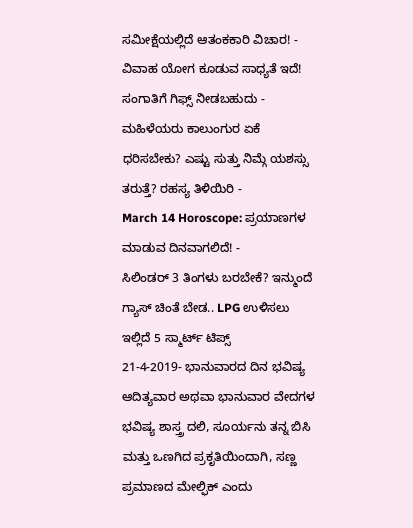ಸಮೀಕ್ಷೆಯಲ್ಲಿದೆ ಆತಂಕಕಾರಿ ವಿಚಾರ! -
ವಿವಾಹ ಯೋಗ ಕೂಡುವ ಸಾಧ್ಯತೆ ಇದೆ! ಸಂಗಾತಿಗೆ ಗಿಫ್ಸ್ ನೀಡಬಹುದು -
ಮಹಿಳೆಯರು ಕಾಲುಂಗುರ ಏಕೆ ಧರಿಸಬೇಕು? ಎಷ್ಟು ಸುತ್ತು ನಿಮ್ಗೆ ಯಶಸ್ಸು ತರುತ್ತೆ? ರಹಸ್ಯ ತಿಳಿಯಿರಿ -
March 14 Horoscope: ಪ್ರಯಾಣಗಳ ಮಾಡುವ ದಿನವಾಗಲಿದೆ! -
ಸಿಲಿಂಡರ್ 3 ತಿಂಗಳು ಬರಬೇಕೆ? ಇನ್ಮುಂದೆ ಗ್ಯಾಸ್ ಚಿಂತೆ ಬೇಡ.. LPG ಉಳಿಸಲು ಇಲ್ಲಿದೆ 5 ಸ್ಮಾರ್ಟ್ ಟಿಪ್ಸ್
21-4-2019- ಭಾನುವಾರದ ದಿನ ಭವಿಷ್ಯ
ಆದಿತ್ಯವಾರ ಅಥವಾ ಭಾನುವಾರ ವೇದಗಳ ಭವಿಷ್ಯ ಶಾಸ್ತ್ರ ದಲಿ, ಸೂರ್ಯನು ತನ್ನ ಬಿಸಿ ಮತ್ತು ಒಣಗಿದ ಪ್ರಕೃತಿಯಿಂದಾಗಿ, ಸಣ್ಣ ಪ್ರಮಾಣದ ಮೇಲ್ಫಿಕ್ ಎಂದು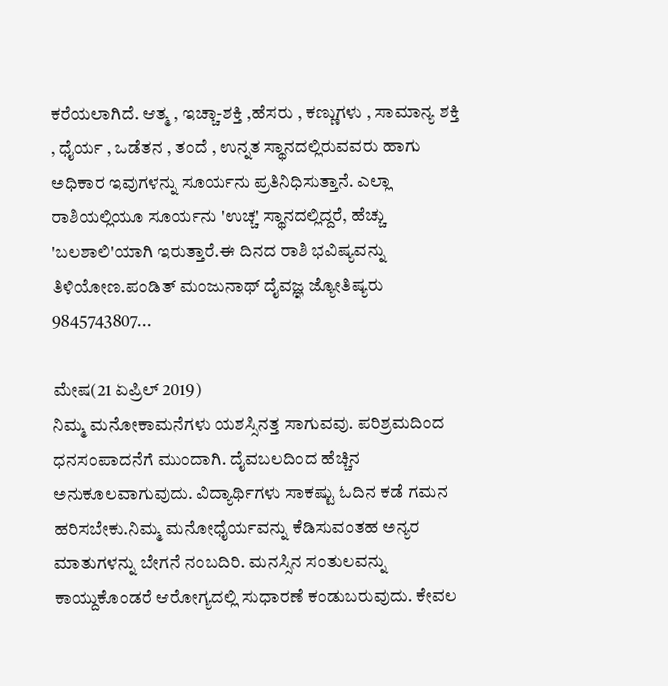ಕರೆಯಲಾಗಿದೆ. ಆತ್ಮ , ಇಚ್ಚಾ-ಶಕ್ತಿ ,ಹೆಸರು , ಕಣ್ಣುಗಳು , ಸಾಮಾನ್ಯ ಶಕ್ತಿ , ಧೈರ್ಯ , ಒಡೆತನ , ತಂದೆ , ಉನ್ನತ ಸ್ಥಾನದಲ್ಲಿರುವವರು ಹಾಗು ಅಧಿಕಾರ ಇವುಗಳನ್ನು ಸೂರ್ಯನು ಪ್ರತಿನಿಧಿಸುತ್ತಾನೆ. ಎಲ್ಲಾ ರಾಶಿಯಲ್ಲಿಯೂ ಸೂರ್ಯನು 'ಉಚ್ಚ' ಸ್ಥಾನದಲ್ಲಿದ್ದರೆ, ಹೆಚ್ಚು 'ಬಲಶಾಲಿ'ಯಾಗಿ ಇರುತ್ತಾರೆ.ಈ ದಿನದ ರಾಶಿ ಭವಿಷ್ಯವನ್ನು ತಿಳಿಯೋಣ.ಪಂಡಿತ್ ಮಂಜುನಾಥ್ ದೈವಜ್ಞ ಜ್ಯೋತಿಷ್ಯರು 9845743807...

ಮೇಷ(21 ಏಪ್ರಿಲ್ 2019)
ನಿಮ್ಮ ಮನೋಕಾಮನೆಗಳು ಯಶಸ್ಸಿನತ್ತ ಸಾಗುವವು. ಪರಿಶ್ರಮದಿಂದ ಧನಸಂಪಾದನೆಗೆ ಮುಂದಾಗಿ. ದೈವಬಲದಿಂದ ಹೆಚ್ಚಿನ ಅನುಕೂಲವಾಗುವುದು. ವಿದ್ಯಾರ್ಥಿಗಳು ಸಾಕಷ್ಟು ಓದಿನ ಕಡೆ ಗಮನ ಹರಿಸಬೇಕು.ನಿಮ್ಮ ಮನೋಧೈರ್ಯವನ್ನು ಕೆಡಿಸುವಂತಹ ಅನ್ಯರ ಮಾತುಗಳನ್ನು ಬೇಗನೆ ನಂಬದಿರಿ. ಮನಸ್ಸಿನ ಸಂತುಲವನ್ನು ಕಾಯ್ದುಕೊಂಡರೆ ಆರೋಗ್ಯದಲ್ಲಿ ಸುಧಾರಣೆ ಕಂಡುಬರುವುದು. ಕೇವಲ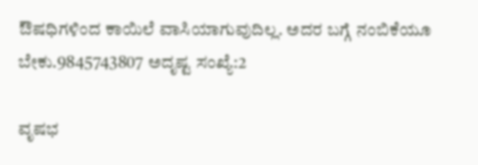ಔಷಧಿಗಳಿಂದ ಕಾಯಿಲೆ ವಾಸಿಯಾಗುವುದಿಲ್ಲ. ಅದರ ಬಗ್ಗೆ ನಂಬಿಕೆಯೂ ಬೇಕು.9845743807 ಅದೃಷ್ಟ ಸಂಖ್ಯೆ:2

ವೃಷಭ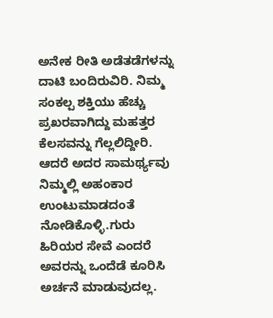ಅನೇಕ ರೀತಿ ಅಡೆತಡೆಗಳನ್ನು ದಾಟಿ ಬಂದಿರುವಿರಿ. ನಿಮ್ಮ ಸಂಕಲ್ಪ ಶಕ್ತಿಯು ಹೆಚ್ಚು ಪ್ರಖರವಾಗಿದ್ದು ಮಹತ್ತರ ಕೆಲಸವನ್ನು ಗೆಲ್ಲಲಿದ್ದೀರಿ. ಆದರೆ ಅದರ ಸಾಮರ್ಥ್ಯವು ನಿಮ್ಮಲ್ಲಿ ಅಹಂಕಾರ ಉಂಟುಮಾಡದಂತೆ ನೋಡಿಕೊಳ್ಳಿ.ಗುರು ಹಿರಿಯರ ಸೇವೆ ಎಂದರೆ ಅವರನ್ನು ಒಂದೆಡೆ ಕೂರಿಸಿ ಅರ್ಚನೆ ಮಾಡುವುದಲ್ಲ.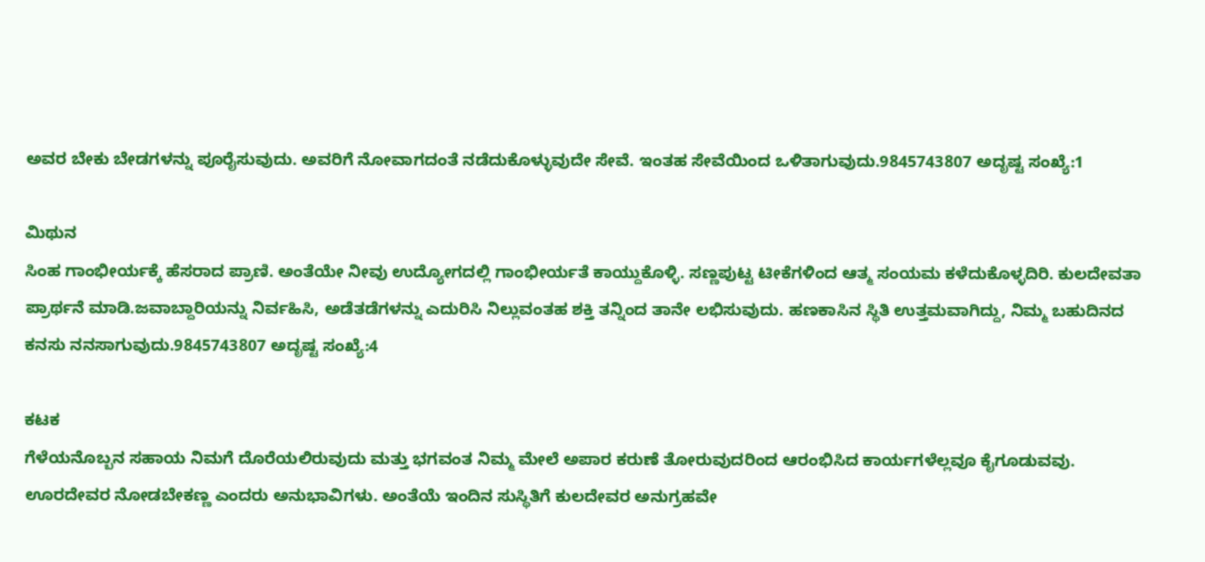ಅವರ ಬೇಕು ಬೇಡಗಳನ್ನು ಪೂರೈಸುವುದು. ಅವರಿಗೆ ನೋವಾಗದಂತೆ ನಡೆದುಕೊಳ್ಳುವುದೇ ಸೇವೆ. ಇಂತಹ ಸೇವೆಯಿಂದ ಒಳಿತಾಗುವುದು.9845743807 ಅದೃಷ್ಟ ಸಂಖ್ಯೆ:1

ಮಿಥುನ
ಸಿಂಹ ಗಾಂಭೀರ್ಯಕ್ಕೆ ಹೆಸರಾದ ಪ್ರಾಣಿ. ಅಂತೆಯೇ ನೀವು ಉದ್ಯೋಗದಲ್ಲಿ ಗಾಂಭೀರ್ಯತೆ ಕಾಯ್ದುಕೊಳ್ಳಿ. ಸಣ್ಣಪುಟ್ಟ ಟೀಕೆಗಳಿಂದ ಆತ್ಮ ಸಂಯಮ ಕಳೆದುಕೊಳ್ಳದಿರಿ. ಕುಲದೇವತಾ ಪ್ರಾರ್ಥನೆ ಮಾಡಿ.ಜವಾಬ್ದಾರಿಯನ್ನು ನಿರ್ವಹಿಸಿ, ಅಡೆತಡೆಗಳನ್ನು ಎದುರಿಸಿ ನಿಲ್ಲುವಂತಹ ಶಕ್ತಿ ತನ್ನಿಂದ ತಾನೇ ಲಭಿಸುವುದು. ಹಣಕಾಸಿನ ಸ್ಥಿತಿ ಉತ್ತಮವಾಗಿದ್ದು, ನಿಮ್ಮ ಬಹುದಿನದ ಕನಸು ನನಸಾಗುವುದು.9845743807 ಅದೃಷ್ಟ ಸಂಖ್ಯೆ:4

ಕಟಕ
ಗೆಳೆಯನೊಬ್ಬನ ಸಹಾಯ ನಿಮಗೆ ದೊರೆಯಲಿರುವುದು ಮತ್ತು ಭಗವಂತ ನಿಮ್ಮ ಮೇಲೆ ಅಪಾರ ಕರುಣೆ ತೋರುವುದರಿಂದ ಆರಂಭಿಸಿದ ಕಾರ್ಯಗಳೆಲ್ಲವೂ ಕೈಗೂಡುವವು. ಊರದೇವರ ನೋಡಬೇಕಣ್ಣ ಎಂದರು ಅನುಭಾವಿಗಳು. ಅಂತೆಯೆ ಇಂದಿನ ಸುಸ್ಥಿತಿಗೆ ಕುಲದೇವರ ಅನುಗ್ರಹವೇ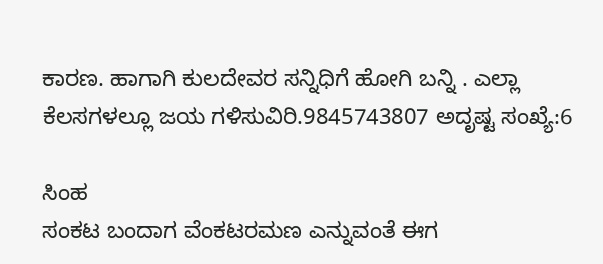ಕಾರಣ. ಹಾಗಾಗಿ ಕುಲದೇವರ ಸನ್ನಿಧಿಗೆ ಹೋಗಿ ಬನ್ನಿ . ಎಲ್ಲಾ ಕೆಲಸಗಳಲ್ಲೂ ಜಯ ಗಳಿಸುವಿರಿ.9845743807 ಅದೃಷ್ಟ ಸಂಖ್ಯೆ:6

ಸಿಂಹ
ಸಂಕಟ ಬಂದಾಗ ವೆಂಕಟರಮಣ ಎನ್ನುವಂತೆ ಈಗ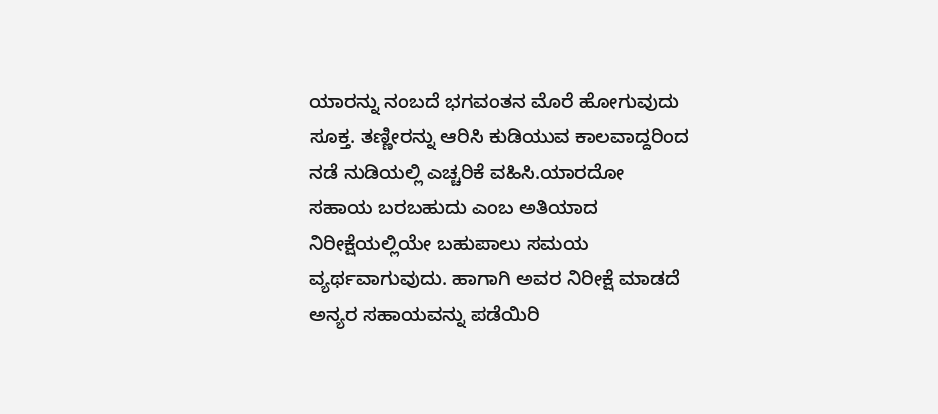ಯಾರನ್ನು ನಂಬದೆ ಭಗವಂತನ ಮೊರೆ ಹೋಗುವುದು ಸೂಕ್ತ. ತಣ್ಣೀರನ್ನು ಆರಿಸಿ ಕುಡಿಯುವ ಕಾಲವಾದ್ದರಿಂದ ನಡೆ ನುಡಿಯಲ್ಲಿ ಎಚ್ಚರಿಕೆ ವಹಿಸಿ.ಯಾರದೋ ಸಹಾಯ ಬರಬಹುದು ಎಂಬ ಅತಿಯಾದ ನಿರೀಕ್ಷೆಯಲ್ಲಿಯೇ ಬಹುಪಾಲು ಸಮಯ ವ್ಯರ್ಥವಾಗುವುದು. ಹಾಗಾಗಿ ಅವರ ನಿರೀಕ್ಷೆ ಮಾಡದೆ ಅನ್ಯರ ಸಹಾಯವನ್ನು ಪಡೆಯಿರಿ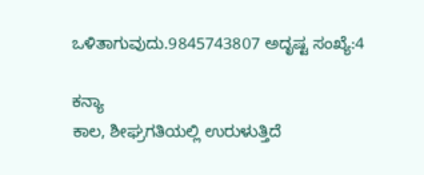ಒಳಿತಾಗುವುದು.9845743807 ಅದೃಷ್ಟ ಸಂಖ್ಯೆ:4

ಕನ್ಯಾ
ಕಾಲ, ಶೀಘ್ರಗತಿಯಲ್ಲಿ ಉರುಳುತ್ತಿದೆ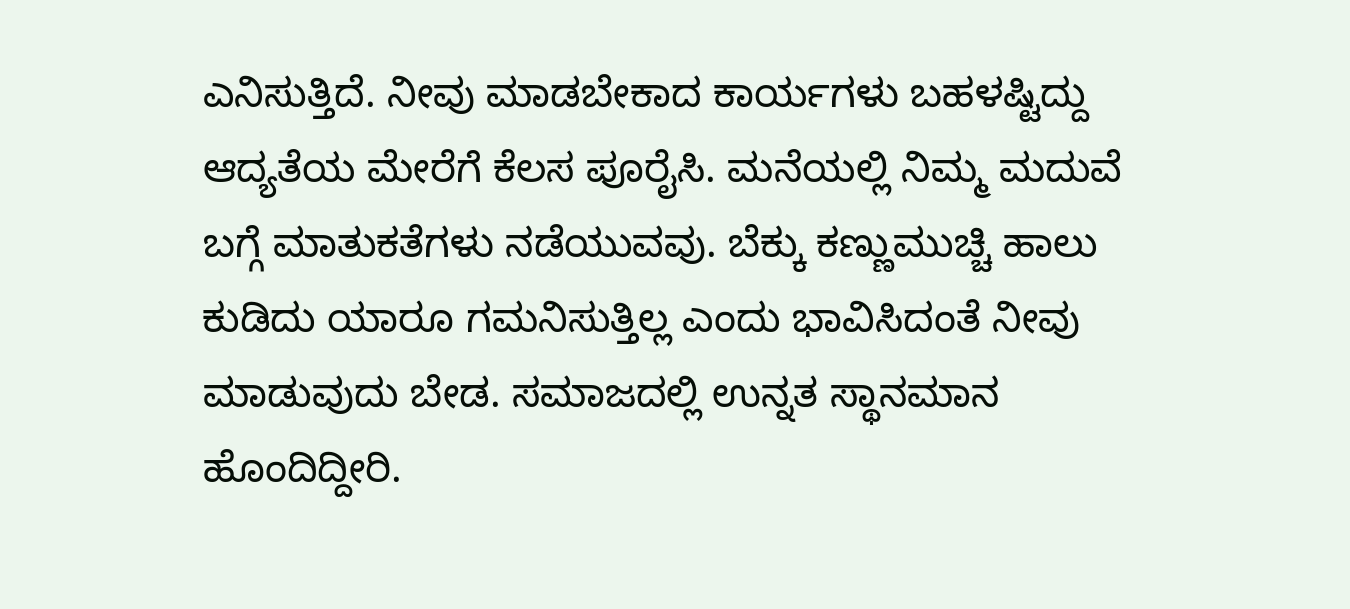ಎನಿಸುತ್ತಿದೆ. ನೀವು ಮಾಡಬೇಕಾದ ಕಾರ್ಯಗಳು ಬಹಳಷ್ಟಿದ್ದು ಆದ್ಯತೆಯ ಮೇರೆಗೆ ಕೆಲಸ ಪೂರೈಸಿ. ಮನೆಯಲ್ಲಿ ನಿಮ್ಮ ಮದುವೆ ಬಗ್ಗೆ ಮಾತುಕತೆಗಳು ನಡೆಯುವವು. ಬೆಕ್ಕು ಕಣ್ಣುಮುಚ್ಚಿ ಹಾಲು ಕುಡಿದು ಯಾರೂ ಗಮನಿಸುತ್ತಿಲ್ಲ ಎಂದು ಭಾವಿಸಿದಂತೆ ನೀವು ಮಾಡುವುದು ಬೇಡ. ಸಮಾಜದಲ್ಲಿ ಉನ್ನತ ಸ್ಥಾನಮಾನ ಹೊಂದಿದ್ದೀರಿ.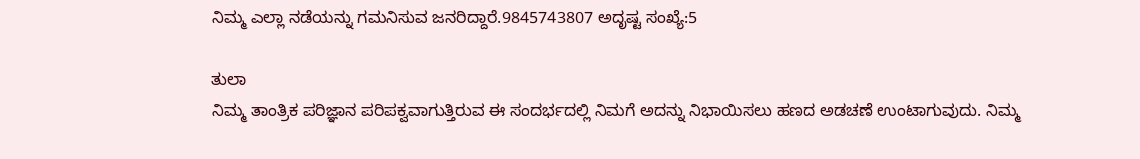ನಿಮ್ಮ ಎಲ್ಲಾ ನಡೆಯನ್ನು ಗಮನಿಸುವ ಜನರಿದ್ದಾರೆ.9845743807 ಅದೃಷ್ಟ ಸಂಖ್ಯೆ:5

ತುಲಾ
ನಿಮ್ಮ ತಾಂತ್ರಿಕ ಪರಿಜ್ಞಾನ ಪರಿಪಕ್ವವಾಗುತ್ತಿರುವ ಈ ಸಂದರ್ಭದಲ್ಲಿ ನಿಮಗೆ ಅದನ್ನು ನಿಭಾಯಿಸಲು ಹಣದ ಅಡಚಣೆ ಉಂಟಾಗುವುದು. ನಿಮ್ಮ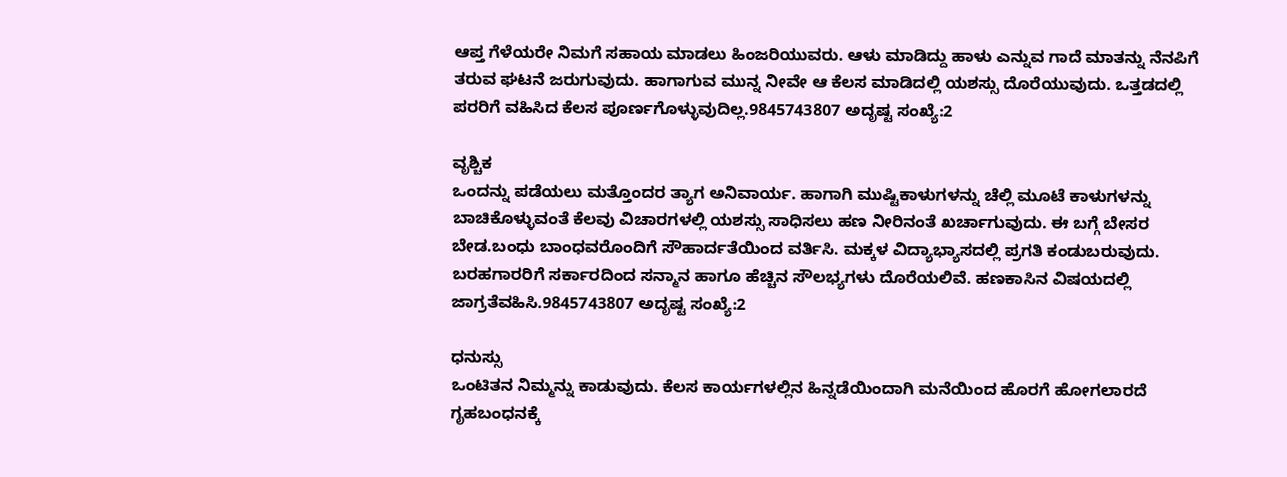ಆಪ್ತ ಗೆಳೆಯರೇ ನಿಮಗೆ ಸಹಾಯ ಮಾಡಲು ಹಿಂಜರಿಯುವರು. ಆಳು ಮಾಡಿದ್ದು ಹಾಳು ಎನ್ನುವ ಗಾದೆ ಮಾತನ್ನು ನೆನಪಿಗೆ ತರುವ ಘಟನೆ ಜರುಗುವುದು. ಹಾಗಾಗುವ ಮುನ್ನ ನೀವೇ ಆ ಕೆಲಸ ಮಾಡಿದಲ್ಲಿ ಯಶಸ್ಸು ದೊರೆಯುವುದು. ಒತ್ತಡದಲ್ಲಿ ಪರರಿಗೆ ವಹಿಸಿದ ಕೆಲಸ ಪೂರ್ಣಗೊಳ್ಳುವುದಿಲ್ಲ.9845743807 ಅದೃಷ್ಟ ಸಂಖ್ಯೆ:2

ವೃಶ್ಚಿಕ
ಒಂದನ್ನು ಪಡೆಯಲು ಮತ್ತೊಂದರ ತ್ಯಾಗ ಅನಿವಾರ್ಯ. ಹಾಗಾಗಿ ಮುಷ್ಟಿಕಾಳುಗಳನ್ನು ಚೆಲ್ಲಿ ಮೂಟೆ ಕಾಳುಗಳನ್ನು ಬಾಚಿಕೊಳ್ಳುವಂತೆ ಕೆಲವು ವಿಚಾರಗಳಲ್ಲಿ ಯಶಸ್ಸು ಸಾಧಿಸಲು ಹಣ ನೀರಿನಂತೆ ಖರ್ಚಾಗುವುದು. ಈ ಬಗ್ಗೆ ಬೇಸರ ಬೇಡ.ಬಂಧು ಬಾಂಧವರೊಂದಿಗೆ ಸೌಹಾರ್ದತೆಯಿಂದ ವರ್ತಿಸಿ. ಮಕ್ಕಳ ವಿದ್ಯಾಭ್ಯಾಸದಲ್ಲಿ ಪ್ರಗತಿ ಕಂಡುಬರುವುದು. ಬರಹಗಾರರಿಗೆ ಸರ್ಕಾರದಿಂದ ಸನ್ಮಾನ ಹಾಗೂ ಹೆಚ್ಚಿನ ಸೌಲಭ್ಯಗಳು ದೊರೆಯಲಿವೆ. ಹಣಕಾಸಿನ ವಿಷಯದಲ್ಲಿ ಜಾಗ್ರತೆವಹಿಸಿ.9845743807 ಅದೃಷ್ಟ ಸಂಖ್ಯೆ:2

ಧನುಸ್ಸು
ಒಂಟಿತನ ನಿಮ್ಮನ್ನು ಕಾಡುವುದು. ಕೆಲಸ ಕಾರ್ಯಗಳಲ್ಲಿನ ಹಿನ್ನಡೆಯಿಂದಾಗಿ ಮನೆಯಿಂದ ಹೊರಗೆ ಹೋಗಲಾರದೆ ಗೃಹಬಂಧನಕ್ಕೆ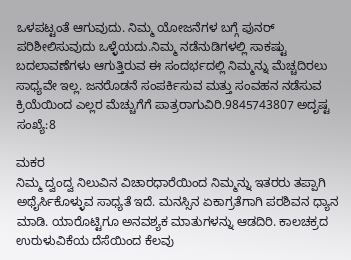ಒಳಪಟ್ಟಂತೆ ಆಗುವುದು. ನಿಮ್ಮ ಯೋಜನೆಗಳ ಬಗ್ಗೆ ಪುನರ್ ಪರಿಶೀಲಿಸುವುದು ಒಳ್ಳೆಯದು.ನಿಮ್ಮ ನಡೆನುಡಿಗಳಲ್ಲಿ ಸಾಕಷ್ಟು ಬದಲಾವಣೆಗಳು ಆಗುತ್ತಿರುವ ಈ ಸಂದರ್ಭದಲ್ಲಿ ನಿಮ್ಮನ್ನು ಮೆಚ್ಚದಿರಲು ಸಾಧ್ಯವೇ ಇಲ್ಲ. ಜನರೊಡನೆ ಸಂಪರ್ಕಿಸುವ ಮತ್ತು ಸಂವಹನ ನಡೆಸುವ ಕ್ರಿಯೆಯಿಂದ ಎಲ್ಲರ ಮೆಚ್ಚುಗೆಗೆ ಪಾತ್ರರಾಗುವಿರಿ.9845743807 ಅದೃಷ್ಟ ಸಂಖ್ಯೆ:8

ಮಕರ
ನಿಮ್ಮ ದ್ವಂದ್ವ ನಿಲುವಿನ ವಿಚಾರಧಾರೆಯಿಂದ ನಿಮ್ಮನ್ನು ಇತರರು ತಪ್ಪಾಗಿ ಅಥೈರ್ಸಿಕೊಳ್ಳುವ ಸಾಧ್ಯತೆ ಇದೆ. ಮನಸ್ಸಿನ ಏಕಾಗ್ರತೆಗಾಗಿ ಪರಶಿವನ ಧ್ಯಾನ ಮಾಡಿ. ಯಾರೊಟ್ಟಿಗೂ ಅನವಶ್ಯಕ ಮಾತುಗಳನ್ನು ಆಡದಿರಿ. ಕಾಲಚಕ್ರದ ಉರುಳುವಿಕೆಯ ದೆಸೆಯಿಂದ ಕೆಲವು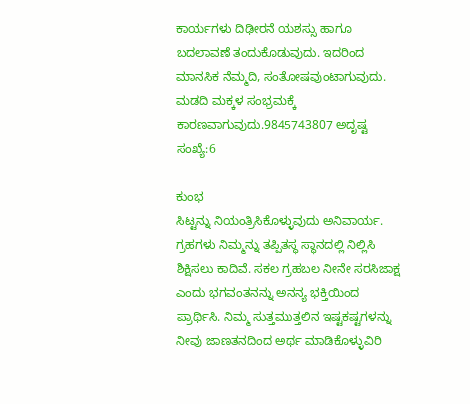ಕಾರ್ಯಗಳು ದಿಢೀರನೆ ಯಶಸ್ಸು ಹಾಗೂ ಬದಲಾವಣೆ ತಂದುಕೊಡುವುದು. ಇದರಿಂದ ಮಾನಸಿಕ ನೆಮ್ಮದಿ, ಸಂತೋಷವುಂಟಾಗುವುದು. ಮಡದಿ ಮಕ್ಕಳ ಸಂಭ್ರಮಕ್ಕೆ ಕಾರಣವಾಗುವುದು.9845743807 ಅದೃಷ್ಟ ಸಂಖ್ಯೆ:6

ಕುಂಭ
ಸಿಟ್ಟನ್ನು ನಿಯಂತ್ರಿಸಿಕೊಳ್ಳುವುದು ಅನಿವಾರ್ಯ. ಗ್ರಹಗಳು ನಿಮ್ಮನ್ನು ತಪ್ಪಿತಸ್ಥ ಸ್ಥಾನದಲ್ಲಿ ನಿಲ್ಲಿಸಿ ಶಿಕ್ಷಿಸಲು ಕಾದಿವೆ. ಸಕಲ ಗ್ರಹಬಲ ನೀನೇ ಸರಸಿಜಾಕ್ಷ ಎಂದು ಭಗವಂತನನ್ನು ಅನನ್ಯ ಭಕ್ತಿಯಿಂದ ಪ್ರಾರ್ಥಿಸಿ. ನಿಮ್ಮ ಸುತ್ತಮುತ್ತಲಿನ ಇಷ್ಟಕಷ್ಟಗಳನ್ನು ನೀವು ಜಾಣತನದಿಂದ ಅರ್ಥ ಮಾಡಿಕೊಳ್ಳುವಿರಿ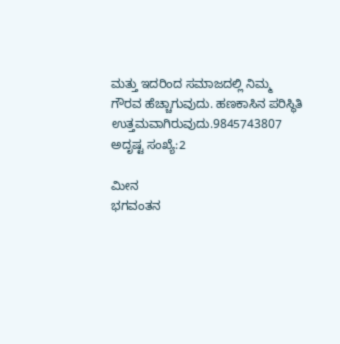ಮತ್ತು ಇದರಿಂದ ಸಮಾಜದಲ್ಲಿ ನಿಮ್ಮ ಗೌರವ ಹೆಚ್ಚಾಗುವುದು. ಹಣಕಾಸಿನ ಪರಿಸ್ಥಿತಿ ಉತ್ತಮವಾಗಿರುವುದು.9845743807 ಅದೃಷ್ಟ ಸಂಖ್ಯೆ:2

ಮೀನ
ಭಗವಂತನ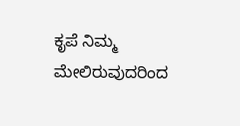ಕೃಪೆ ನಿಮ್ಮ ಮೇಲಿರುವುದರಿಂದ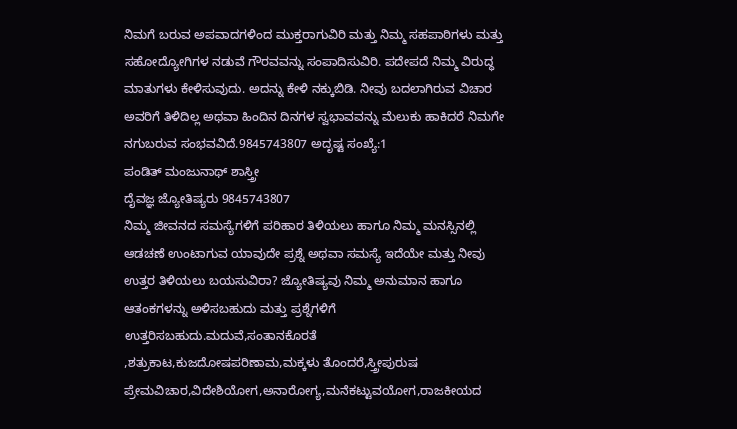ನಿಮಗೆ ಬರುವ ಅಪವಾದಗಳಿಂದ ಮುಕ್ತರಾಗುವಿರಿ ಮತ್ತು ನಿಮ್ಮ ಸಹಪಾಠಿಗಳು ಮತ್ತು ಸಹೋದ್ಯೋಗಿಗಳ ನಡುವೆ ಗೌರವವನ್ನು ಸಂಪಾದಿಸುವಿರಿ. ಪದೇಪದೆ ನಿಮ್ಮ ವಿರುದ್ಧ ಮಾತುಗಳು ಕೇಳಿಸುವುದು. ಅದನ್ನು ಕೇಳಿ ನಕ್ಕುಬಿಡಿ. ನೀವು ಬದಲಾಗಿರುವ ವಿಚಾರ ಅವರಿಗೆ ತಿಳಿದಿಲ್ಲ ಅಥವಾ ಹಿಂದಿನ ದಿನಗಳ ಸ್ವಭಾವವನ್ನು ಮೆಲುಕು ಹಾಕಿದರೆ ನಿಮಗೇ ನಗುಬರುವ ಸಂಭವವಿದೆ.9845743807 ಅದೃಷ್ಟ ಸಂಖ್ಯೆ:1
ಪಂಡಿತ್ ಮಂಜುನಾಥ್ ಶಾಸ್ತ್ರೀ
ದೈವಜ್ಞ ಜ್ಯೋತಿಷ್ಯರು 9845743807
ನಿಮ್ಮ ಜೀವನದ ಸಮಸ್ಯೆಗಳಿಗೆ ಪರಿಹಾರ ತಿಳಿಯಲು ಹಾಗೂ ನಿಮ್ಮ ಮನಸ್ಸಿನಲ್ಲಿ ಆಡಚಣೆ ಉಂಟಾಗುವ ಯಾವುದೇ ಪ್ರಶ್ನೆ ಅಥವಾ ಸಮಸ್ಯೆ ಇದೆಯೇ ಮತ್ತು ನೀವು ಉತ್ತರ ತಿಳಿಯಲು ಬಯಸುವಿರಾ? ಜ್ಯೋತಿಷ್ಯವು ನಿಮ್ಮ ಅನುಮಾನ ಹಾಗೂ ಆತಂಕಗಳನ್ನು ಅಳಿಸಬಹುದು ಮತ್ತು ಪ್ರಶ್ನೆಗಳಿಗೆ ಉತ್ತರಿಸಬಹುದು.ಮದುವೆ,ಸಂತಾನಕೊರತೆ ,ಶತ್ರುಕಾಟ,ಕುಜದೋಷಪರಿಣಾಮ,ಮಕ್ಕಳು ತೊಂದರೆ,ಸ್ತ್ರೀಪುರುಷ ಪ್ರೇಮವಿಚಾರ,ವಿದೇಶಿಯೋಗ,ಅನಾರೋಗ್ಯ,ಮನೆಕಟ್ಟುವಯೋಗ,ರಾಜಕೀಯದ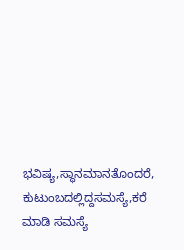ಭವಿಷ್ಯ,ಸ್ಥಾನಮಾನತೊಂದರೆ, ಕುಟುಂಬದಲ್ಲಿದ್ದಸಮಸ್ಯೆ,ಕರೆ ಮಾಡಿ ಸಮಸ್ಯೆ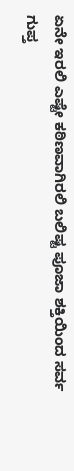ಏನೇ ಇರಲಿ ಎಷ್ಟೇ ಕಠಿಣವಾಗಿರಲಿ ಬಲಿಷ್ಟ ಪೂಜಾ ಶಕ್ತಿಯಿಂದ ಸರ್ವ ಗುಪ್ತ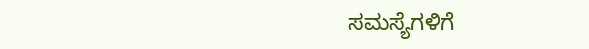ಸಮಸ್ಯೆಗಳಿಗೆ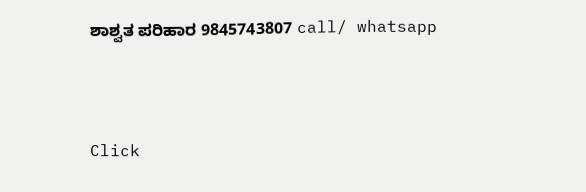ಶಾಶ್ವತ ಪರಿಹಾರ 9845743807 call/ whatsapp



Click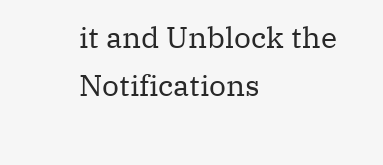it and Unblock the Notifications